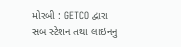મોરબી : GETCO દ્વારા સબ સ્ટેશન તથા લાઇનનુ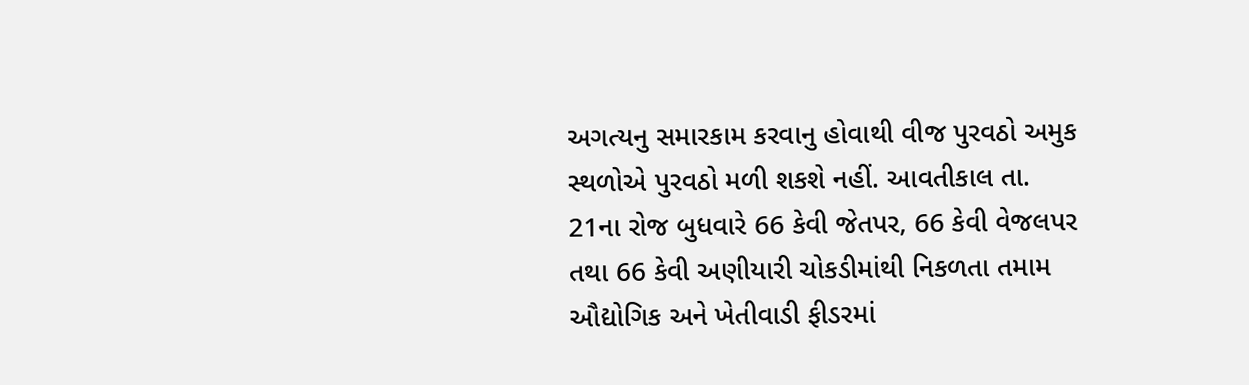અગત્યનુ સમારકામ કરવાનુ હોવાથી વીજ પુરવઠો અમુક સ્થળોએ પુરવઠો મળી શકશે નહીં. આવતીકાલ તા. 21ના રોજ બુધવારે 66 કેવી જેતપર, 66 કેવી વેજલપર તથા 66 કેવી અણીયારી ચોકડીમાંથી નિકળતા તમામ ઔદ્યોગિક અને ખેતીવાડી ફીડરમાં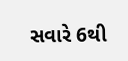સવારે 6થી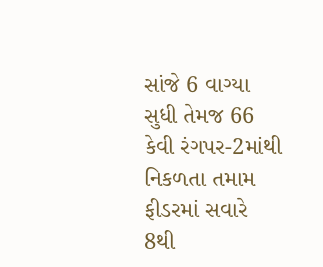સાંજે 6 વાગ્યા સુધી તેમજ 66 કેવી રંગપર-2માંથી નિકળતા તમામ ફીડરમાં સવારે 8થી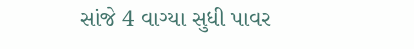સાંજે 4 વાગ્યા સુધી પાવર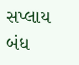સપ્લાય બંધ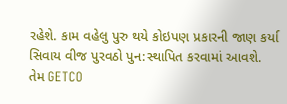રહેશે. કામ વહેલુ પુરુ થયે કોઇપણ પ્રકારની જાણ કર્યા સિવાય વીજ પુરવઠો પુન:સ્થાપિત કરવામાં આવશે. તેમ GETCO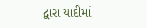દ્વારા યાદીમાં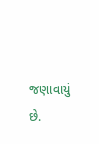જણાવાયું છે.